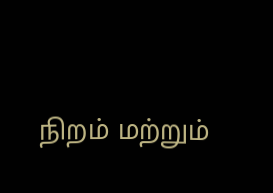நிறம் மற்றும்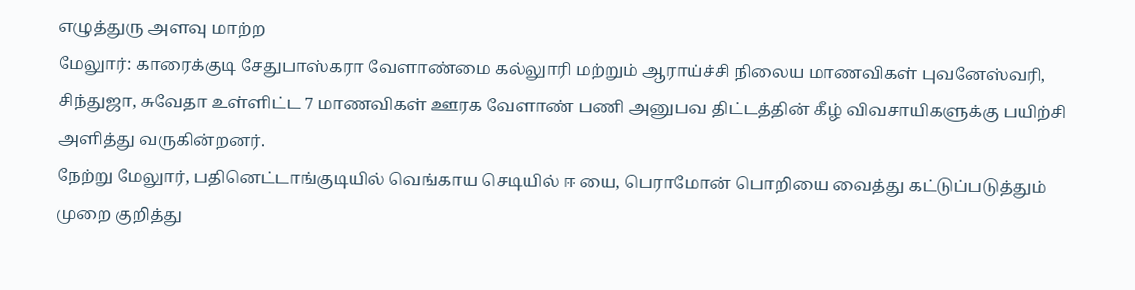எழுத்துரு அளவு மாற்ற
மேலுார்: காரைக்குடி சேதுபாஸ்கரா வேளாண்மை கல்லுாரி மற்றும் ஆராய்ச்சி நிலைய மாணவிகள் புவனேஸ்வரி, சிந்துஜா, சுவேதா உள்ளிட்ட 7 மாணவிகள் ஊரக வேளாண் பணி அனுபவ திட்டத்தின் கீழ் விவசாயிகளுக்கு பயிற்சி அளித்து வருகின்றனர்.
நேற்று மேலுார், பதினெட்டாங்குடியில் வெங்காய செடியில் ஈ யை, பெராமோன் பொறியை வைத்து கட்டுப்படுத்தும் முறை குறித்து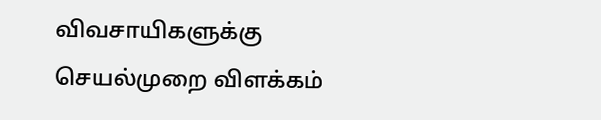விவசாயிகளுக்கு செயல்முறை விளக்கம்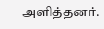அளித்தனர்.